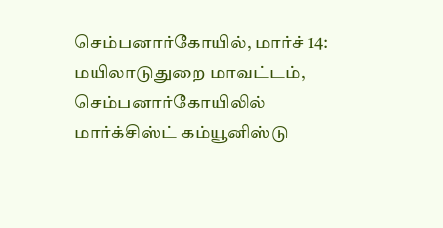செம்பனார்கோயில், மார்ச் 14: மயிலாடுதுறை மாவட்டம், செம்பனார்கோயிலில் மார்க்சிஸ்ட் கம்யூனிஸ்டு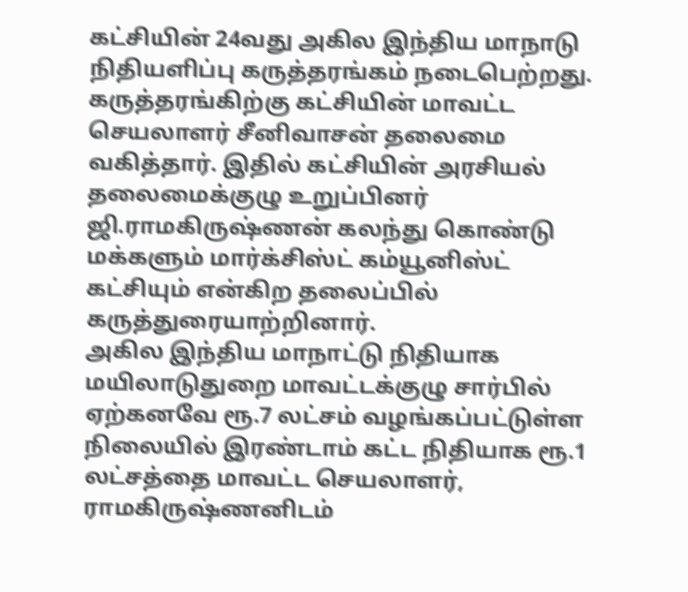கட்சியின் 24வது அகில இந்திய மாநாடு நிதியளிப்பு கருத்தரங்கம் நடைபெற்றது. கருத்தரங்கிற்கு கட்சியின் மாவட்ட செயலாளர் சீனிவாசன் தலைமை வகித்தார். இதில் கட்சியின் அரசியல் தலைமைக்குழு உறுப்பினர் ஜி.ராமகிருஷ்ணன் கலந்து கொண்டு மக்களும் மார்க்சிஸ்ட் கம்யூனிஸ்ட் கட்சியும் என்கிற தலைப்பில் கருத்துரையாற்றினார்.
அகில இந்திய மாநாட்டு நிதியாக மயிலாடுதுறை மாவட்டக்குழு சார்பில் ஏற்கனவே ரூ.7 லட்சம் வழங்கப்பட்டுள்ள நிலையில் இரண்டாம் கட்ட நிதியாக ரூ.1 லட்சத்தை மாவட்ட செயலாளர், ராமகிருஷ்ணனிடம்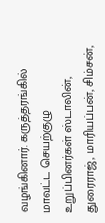வழங்கினார். கருத்தரங்கில் மாவட்ட செயற்குழு உறுப்பினர்கள் ஸ்டாலின், துரைராஜ், மாரியப்பன், சிம்சன்,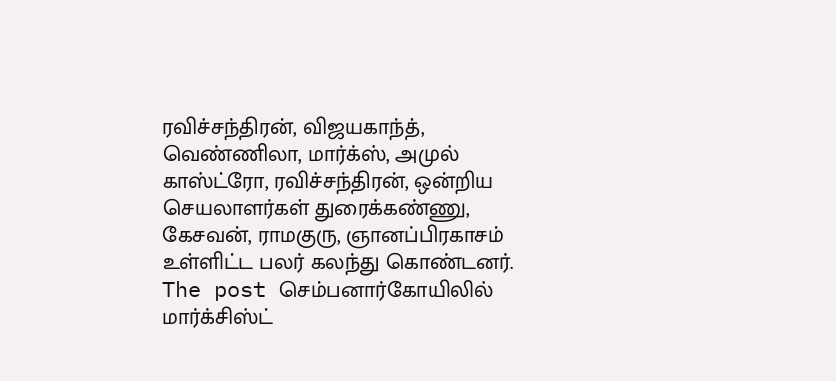ரவிச்சந்திரன், விஜயகாந்த், வெண்ணிலா, மார்க்ஸ், அமுல் காஸ்ட்ரோ, ரவிச்சந்திரன், ஒன்றிய செயலாளர்கள் துரைக்கண்ணு, கேசவன், ராமகுரு, ஞானப்பிரகாசம் உள்ளிட்ட பலர் கலந்து கொண்டனர்.
The post செம்பனார்கோயிலில் மார்க்சிஸ்ட்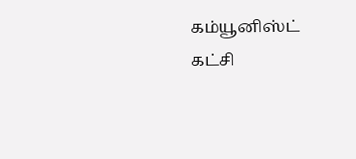கம்யூனிஸ்ட் கட்சி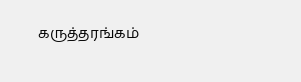கருத்தரங்கம்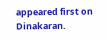appeared first on Dinakaran.